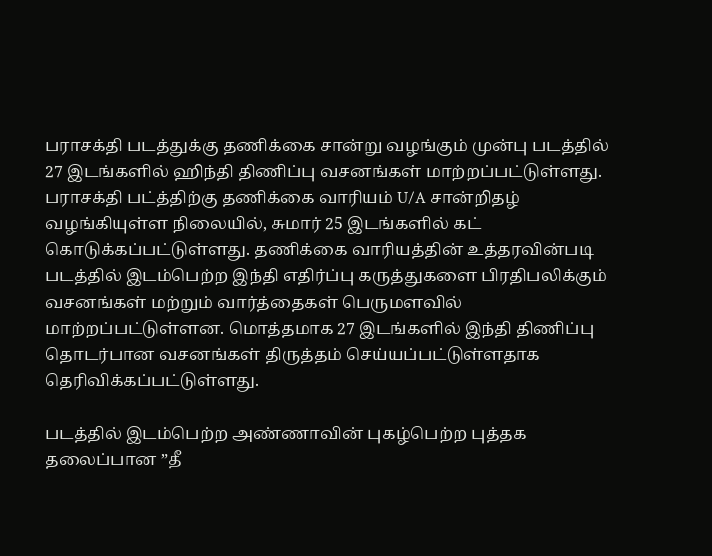பராசக்தி படத்துக்கு தணிக்கை சான்று வழங்கும் முன்பு படத்தில் 27 இடங்களில் ஹிந்தி திணிப்பு வசனங்கள் மாற்றப்பட்டுள்ளது.
பராசக்தி பட்த்திற்கு தணிக்கை வாரியம் U/A சான்றிதழ் வழங்கியுள்ள நிலையில், சுமார் 25 இடங்களில் கட் கொடுக்கப்பட்டுள்ளது. தணிக்கை வாரியத்தின் உத்தரவின்படி படத்தில் இடம்பெற்ற இந்தி எதிர்ப்பு கருத்துகளை பிரதிபலிக்கும் வசனங்கள் மற்றும் வார்த்தைகள் பெருமளவில் மாற்றப்பட்டுள்ளன. மொத்தமாக 27 இடங்களில் இந்தி திணிப்பு தொடர்பான வசனங்கள் திருத்தம் செய்யப்பட்டுள்ளதாக தெரிவிக்கப்பட்டுள்ளது.

படத்தில் இடம்பெற்ற அண்ணாவின் புகழ்பெற்ற புத்தக தலைப்பான ”தீ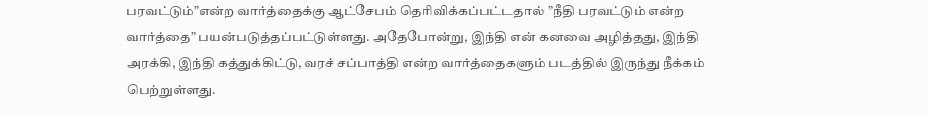பரவட்டும்”என்ற வார்த்தைக்கு ஆட்சேபம் தெரிவிக்கப்பட்டதால் ”நீதி பரவட்டும் என்ற வார்த்தை” பயன்படுத்தப்பட்டுள்ளது. அதேபோன்று, இந்தி என் கனவை அழித்தது, இந்தி அரக்கி, இந்தி கத்துக்கிட்டு, வரச் சப்பாத்தி என்ற வார்த்தைகளும் படத்தில் இருந்து நீக்கம் பெற்றுள்ளது.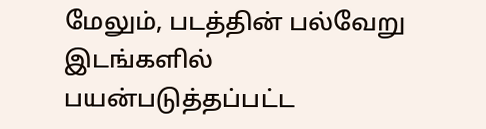மேலும், படத்தின் பல்வேறு இடங்களில் பயன்படுத்தப்பட்ட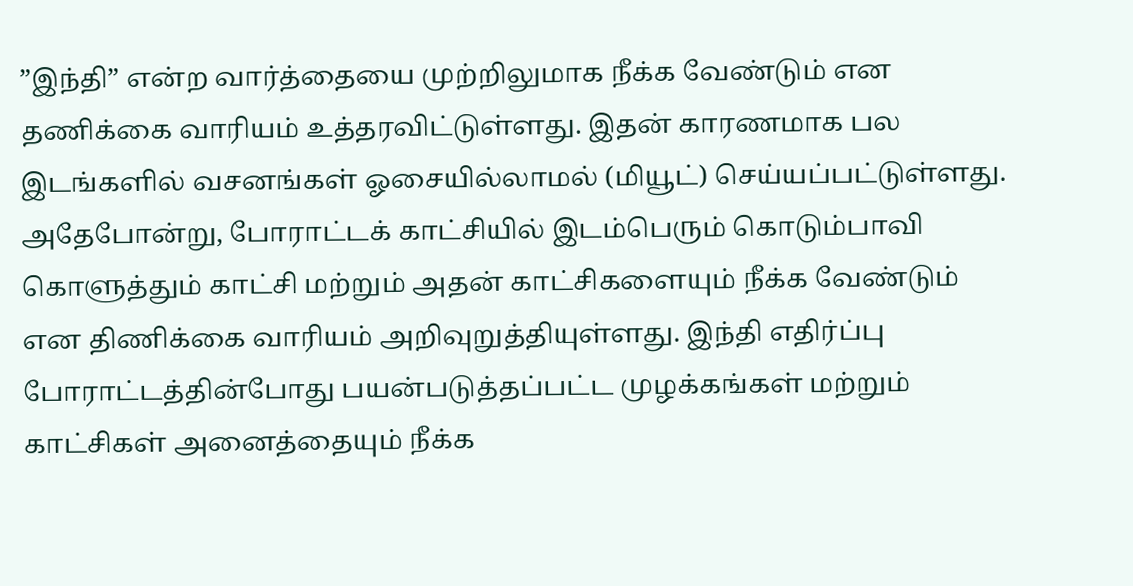”இந்தி” என்ற வார்த்தையை முற்றிலுமாக நீக்க வேண்டும் என தணிக்கை வாரியம் உத்தரவிட்டுள்ளது. இதன் காரணமாக பல இடங்களில் வசனங்கள் ஓசையில்லாமல் (மியூட்) செய்யப்பட்டுள்ளது.
அதேபோன்று, போராட்டக் காட்சியில் இடம்பெரும் கொடும்பாவி கொளுத்தும் காட்சி மற்றும் அதன் காட்சிகளையும் நீக்க வேண்டும் என திணிக்கை வாரியம் அறிவுறுத்தியுள்ளது. இந்தி எதிர்ப்பு போராட்டத்தின்போது பயன்படுத்தப்பட்ட முழக்கங்கள் மற்றும் காட்சிகள் அனைத்தையும் நீக்க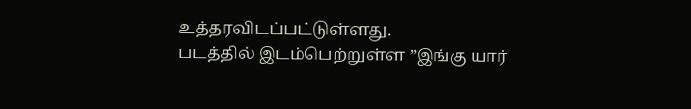உத்தரவிடப்பட்டுள்ளது.
படத்தில் இடம்பெற்றுள்ள ”இங்கு யார்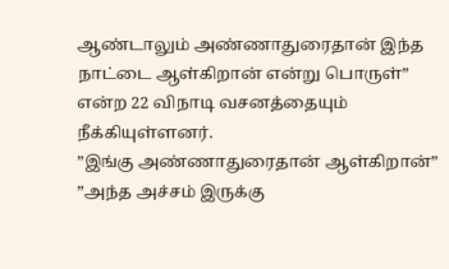ஆண்டாலும் அண்ணாதுரைதான் இந்த நாட்டை ஆள்கிறான் என்று பொருள்” என்ற 22 விநாடி வசனத்தையும் நீக்கியுள்ளனர்.
”இங்கு அண்ணாதுரைதான் ஆள்கிறான்”
”அந்த அச்சம் இருக்கு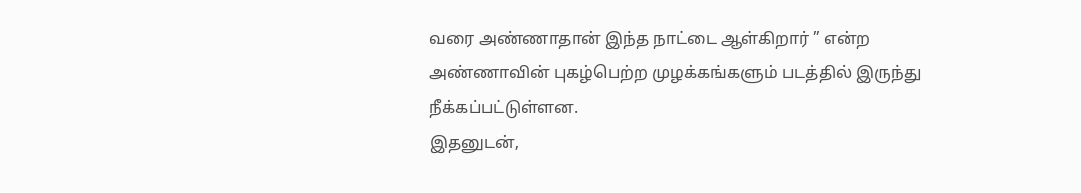வரை அண்ணாதான் இந்த நாட்டை ஆள்கிறார் ” என்ற அண்ணாவின் புகழ்பெற்ற முழக்கங்களும் படத்தில் இருந்து நீக்கப்பட்டுள்ளன.
இதனுடன்,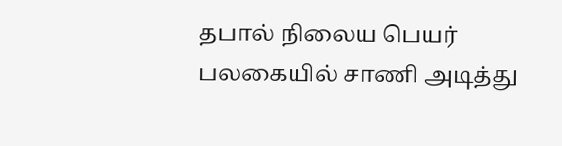தபால் நிலைய பெயர் பலகையில் சாணி அடித்து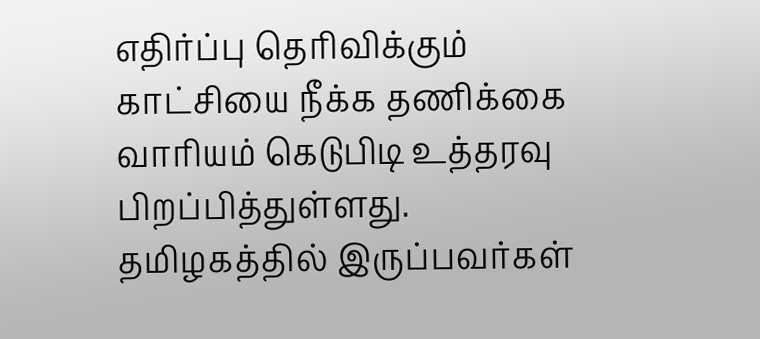எதிர்ப்பு தெரிவிக்கும் காட்சியை நீக்க தணிக்கை வாரியம் கெடுபிடி உத்தரவு பிறப்பித்துள்ளது.
தமிழகத்தில் இருப்பவர்கள்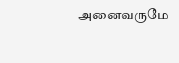அனைவருமே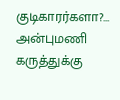குடிகாரர்களா?… அன்புமணி கருத்துக்கு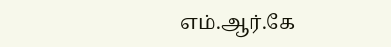எம்.ஆர்.கே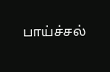பாய்ச்சல்